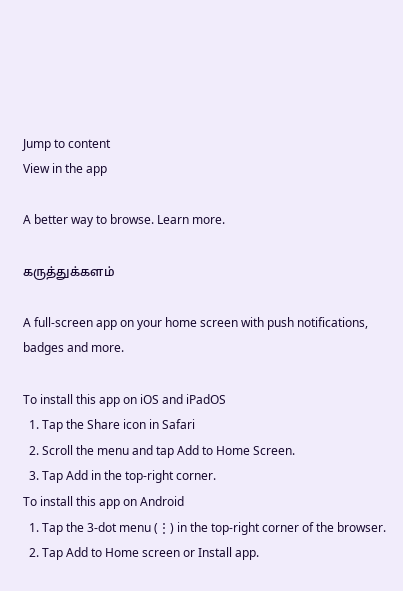Jump to content
View in the app

A better way to browse. Learn more.

கருத்துக்களம்

A full-screen app on your home screen with push notifications, badges and more.

To install this app on iOS and iPadOS
  1. Tap the Share icon in Safari
  2. Scroll the menu and tap Add to Home Screen.
  3. Tap Add in the top-right corner.
To install this app on Android
  1. Tap the 3-dot menu (⋮) in the top-right corner of the browser.
  2. Tap Add to Home screen or Install app.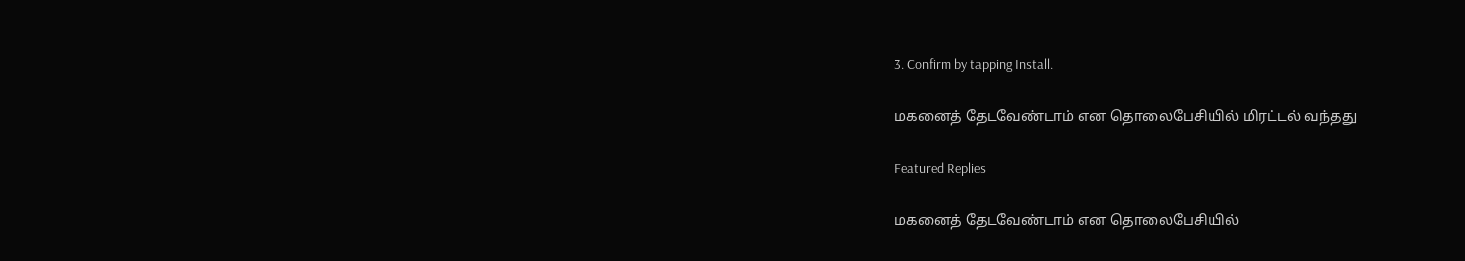3. Confirm by tapping Install.

மகனைத் தேடவேண்டாம் என தொலைபேசியில் மிரட்டல் வந்தது

Featured Replies

மகனைத் தேடவேண்டாம் என தொலைபேசியில்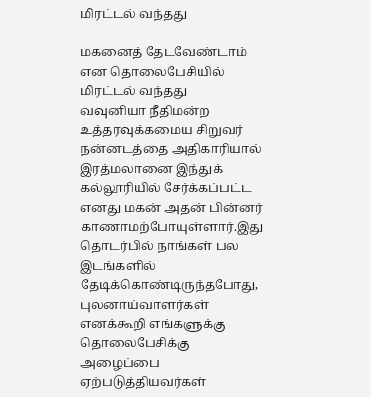மிரட்டல் வந்தது

மகனைத் தேடவேண்டாம் என தொலைபேசியில் மிரட்டல் வந்தது
வவுனியா நீதிமன்ற உத்தரவுக்கமைய சிறுவர் நன்னடத்தை அதிகாரியால் இரத்மலானை இந்துக் கல்லூரியில் சேர்க்கப்பட்ட எனது மகன் அதன் பின்னர் காணாமற்போயுள்ளார்.இது தொடர்பில் நாங்கள் பல இடங்களில் தேடிக்கொண்டிருந்தபோது, புலனாய்வாளர்கள் எனக்கூறி எங்களுக்கு தொலைபேசிக்கு அழைப்பை ஏற்படுத்தியவர்கள்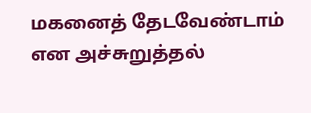மகனைத் தேடவேண்டாம் என அச்சுறுத்தல்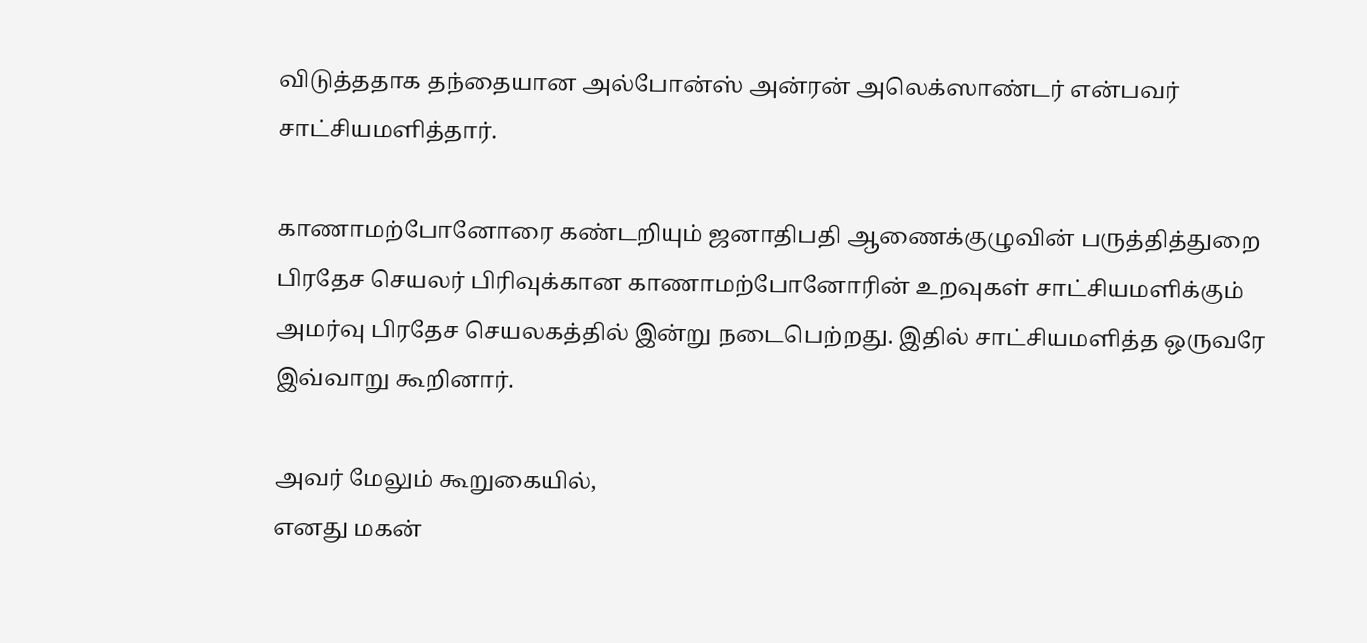விடுத்ததாக தந்தையான அல்போன்ஸ் அன்ரன் அலெக்ஸாண்டர் என்பவர் சாட்சியமளித்தார்.

காணாமற்போனோரை கண்டறியும் ஜனாதிபதி ஆணைக்குழுவின் பருத்தித்துறை பிரதேச செயலர் பிரிவுக்கான காணாமற்போனோரின் உறவுகள் சாட்சியமளிக்கும் அமர்வு பிரதேச செயலகத்தில் இன்று நடைபெற்றது. இதில் சாட்சியமளித்த ஒருவரே இவ்வாறு கூறினார்.

அவர் மேலும் கூறுகையில்,
எனது மகன்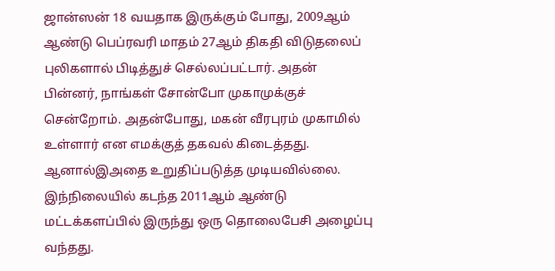ஜான்ஸன் 18 வயதாக இருக்கும் போது, 2009ஆம் ஆண்டு பெப்ரவரி மாதம் 27ஆம் திகதி விடுதலைப் புலிகளால் பிடித்துச் செல்லப்பட்டார். அதன் பின்னர், நாங்கள் சோன்போ முகாமுக்குச் சென்றோம். அதன்போது, மகன் வீரபுரம் முகாமில் உள்ளார் என எமக்குத் தகவல் கிடைத்தது. ஆனால்இஅதை உறுதிப்படுத்த முடியவில்லை. இந்நிலையில் கடந்த 2011ஆம் ஆண்டு மட்டக்களப்பில் இருந்து ஒரு தொலைபேசி அழைப்பு வந்தது.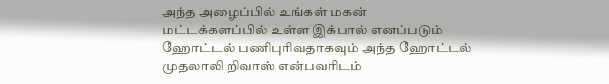அந்த அழைப்பில் உங்கள் மகன் மட்டக்களப்பில் உள்ள இக்பால் எனப்படும் ஹோட்டல் பணிபுரிவதாகவும் அந்த ஹோட்டல் முதலாலி றிவாஸ் என்பவரிடம்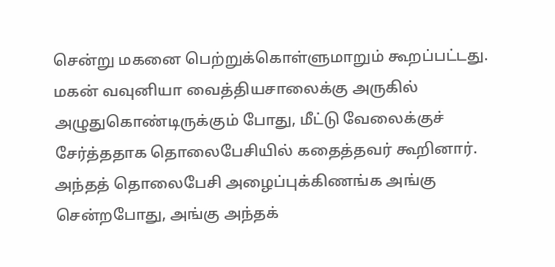சென்று மகனை பெற்றுக்கொள்ளுமாறும் கூறப்பட்டது. மகன் வவுனியா வைத்தியசாலைக்கு அருகில் அழுதுகொண்டிருக்கும் போது, மீட்டு வேலைக்குச் சேர்த்ததாக தொலைபேசியில் கதைத்தவர் கூறினார். அந்தத் தொலைபேசி அழைப்புக்கிணங்க அங்கு சென்றபோது, அங்கு அந்தக்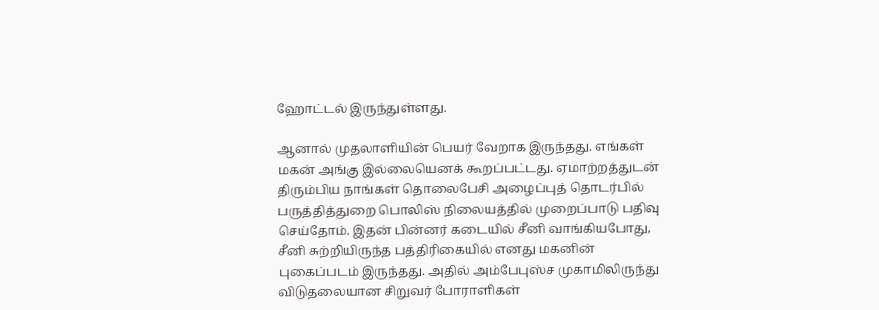ஹோட்டல் இருந்துள்ளது.

ஆனால் முதலாளியின் பெயர் வேறாக இருந்தது. எங்கள் மகன் அங்கு இல்லையெனக் கூறப்பட்டது. ஏமாற்றத்துடன் திரும்பிய நாங்கள் தொலைபேசி அழைப்புத் தொடர்பில் பருத்தித்துறை பொலிஸ் நிலையத்தில் முறைப்பாடு பதிவு செய்தோம். இதன் பின்னர் கடையில் சீனி வாங்கியபோது, சீனி சுற்றியிருந்த பத்திரிகையில் எனது மகனின் புகைப்படம் இருந்தது. அதில் அம்பேபுஸ்ச முகாமிலிருந்து விடுதலையான சிறுவர் போராளிகள்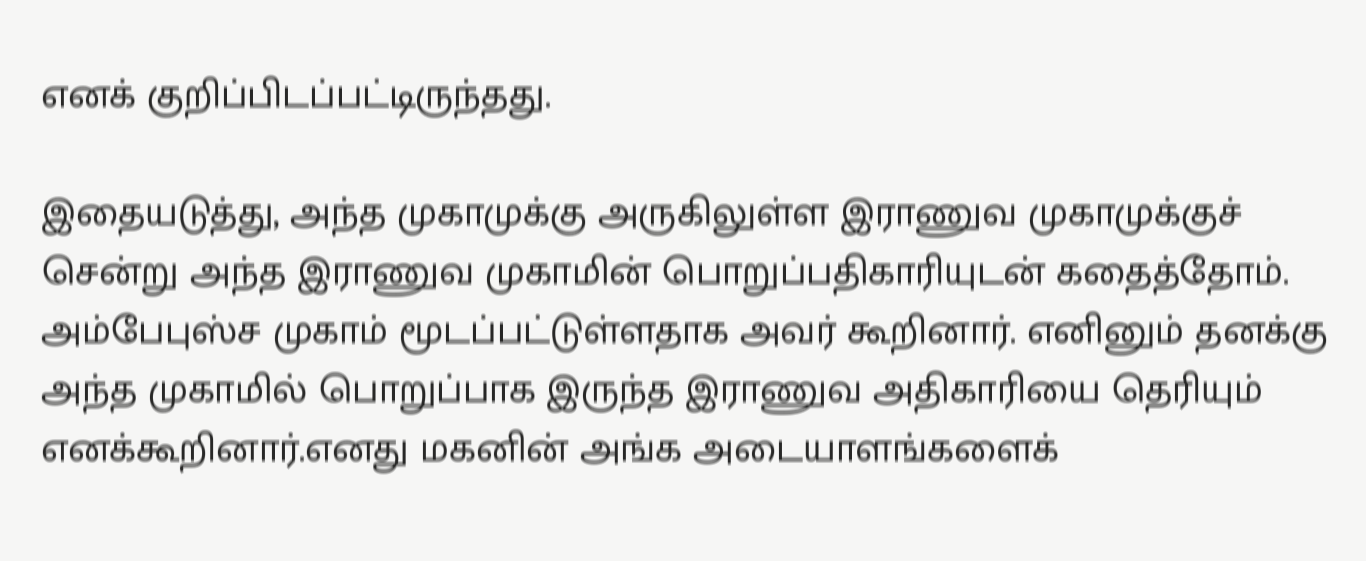எனக் குறிப்பிடப்பட்டிருந்தது.

இதையடுத்து, அந்த முகாமுக்கு அருகிலுள்ள இராணுவ முகாமுக்குச் சென்று அந்த இராணுவ முகாமின் பொறுப்பதிகாரியுடன் கதைத்தோம். அம்பேபுஸ்ச முகாம் மூடப்பட்டுள்ளதாக அவர் கூறினார். எனினும் தனக்கு அந்த முகாமில் பொறுப்பாக இருந்த இராணுவ அதிகாரியை தெரியும் எனக்கூறினார்.எனது மகனின் அங்க அடையாளங்களைக்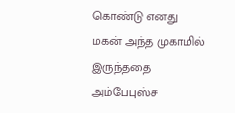கொண்டு எனது மகன் அந்த முகாமில் இருந்ததை அம்பேபுஸ்ச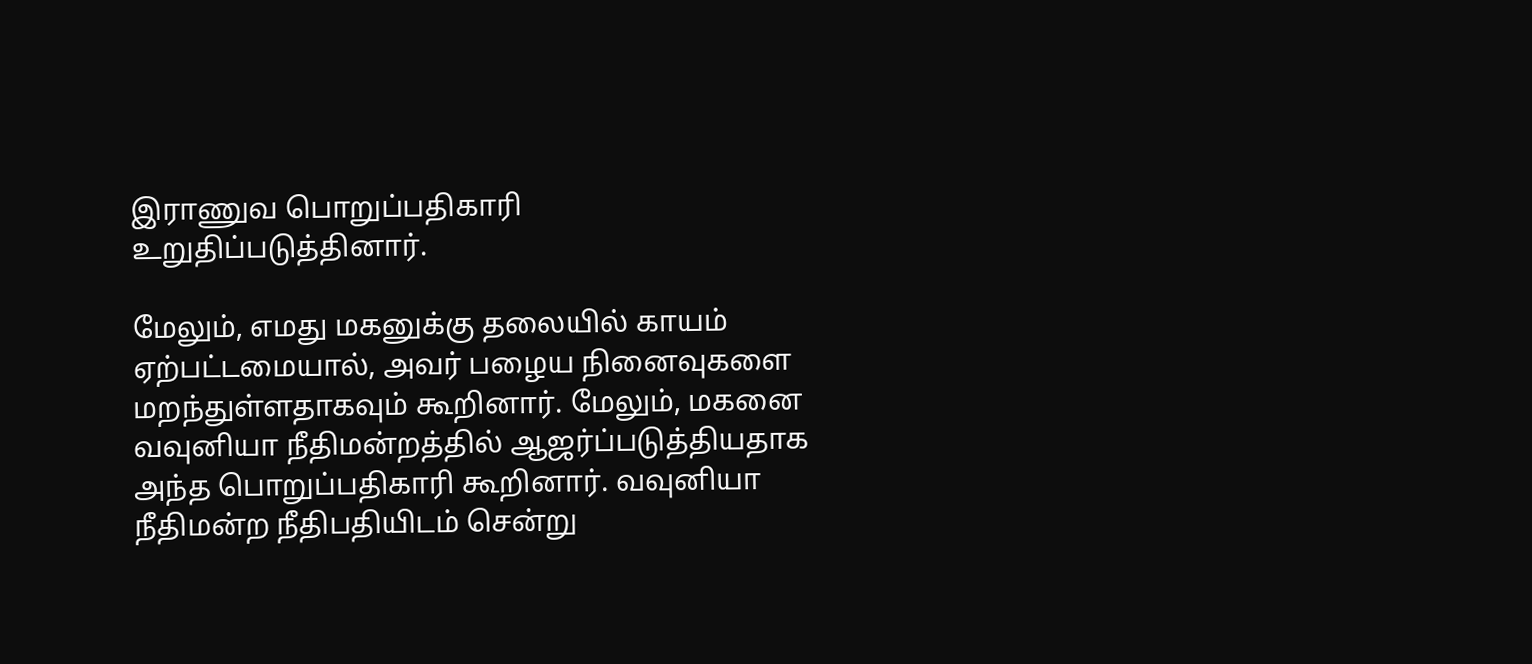இராணுவ பொறுப்பதிகாரி உறுதிப்படுத்தினார்.

மேலும், எமது மகனுக்கு தலையில் காயம் ஏற்பட்டமையால், அவர் பழைய நினைவுகளை மறந்துள்ளதாகவும் கூறினார். மேலும், மகனை வவுனியா நீதிமன்றத்தில் ஆஜர்ப்படுத்தியதாக அந்த பொறுப்பதிகாரி கூறினார். வவுனியா நீதிமன்ற நீதிபதியிடம் சென்று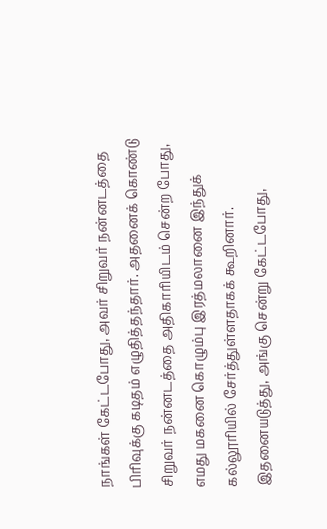நாங்கள் கேட்டபோது, அவர் சிறுவர் நன்னடத்தை பிரிவுக்கு கடிதம் எழுதித்தந்தார். அதனைக் கொண்டு சிறுவர் நன்னடத்தை அதிகாரியிடம் சென்ற போது, எமது மகனை கொழும்பு இரத்மலானை இந்துக் கல்லூரியில் சேர்த்துள்ளதாகக் கூறினார். இதனையடுத்து, அங்கு சென்று கேட்டபோது,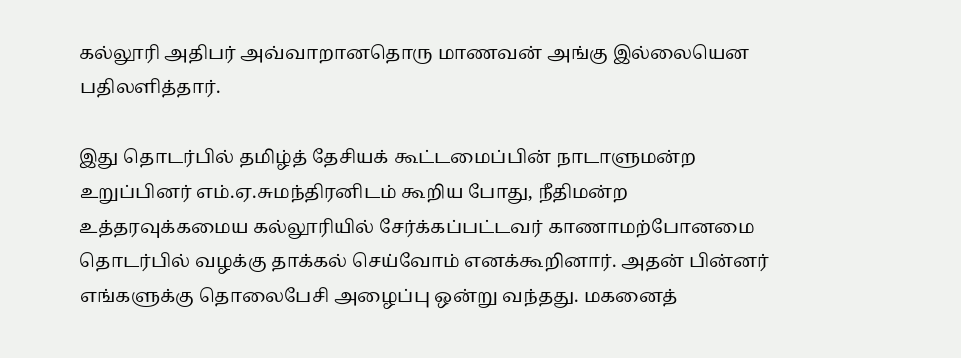கல்லூரி அதிபர் அவ்வாறானதொரு மாணவன் அங்கு இல்லையென பதிலளித்தார்.

இது தொடர்பில் தமிழ்த் தேசியக் கூட்டமைப்பின் நாடாளுமன்ற உறுப்பினர் எம்.ஏ.சுமந்திரனிடம் கூறிய போது, நீதிமன்ற உத்தரவுக்கமைய கல்லூரியில் சேர்க்கப்பட்டவர் காணாமற்போனமை தொடர்பில் வழக்கு தாக்கல் செய்வோம் எனக்கூறினார். அதன் பின்னர் எங்களுக்கு தொலைபேசி அழைப்பு ஒன்று வந்தது. மகனைத்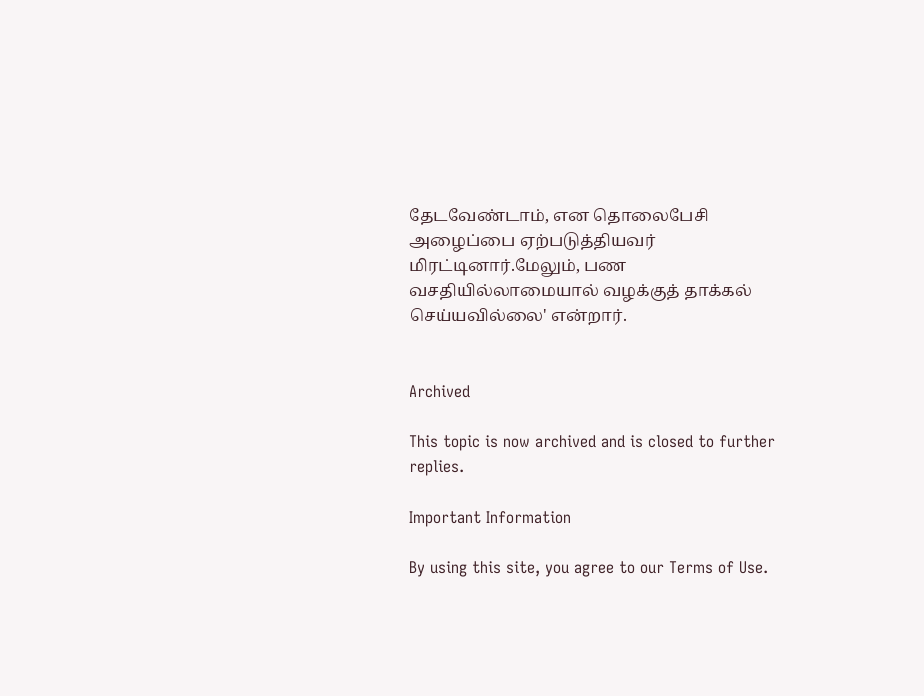தேடவேண்டாம், என தொலைபேசி அழைப்பை ஏற்படுத்தியவர் மிரட்டினார்.மேலும், பண வசதியில்லாமையால் வழக்குத் தாக்கல் செய்யவில்லை' என்றார்.


Archived

This topic is now archived and is closed to further replies.

Important Information

By using this site, you agree to our Terms of Use.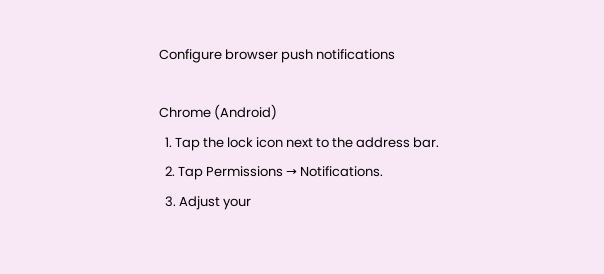Configure browser push notifications

Chrome (Android)
  1. Tap the lock icon next to the address bar.
  2. Tap Permissions → Notifications.
  3. Adjust your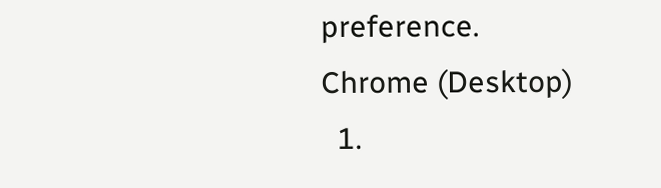preference.
Chrome (Desktop)
  1.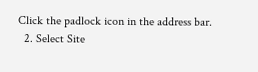Click the padlock icon in the address bar.
  2. Select Site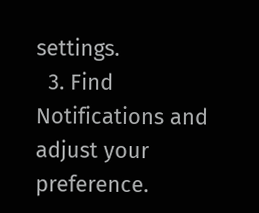settings.
  3. Find Notifications and adjust your preference.